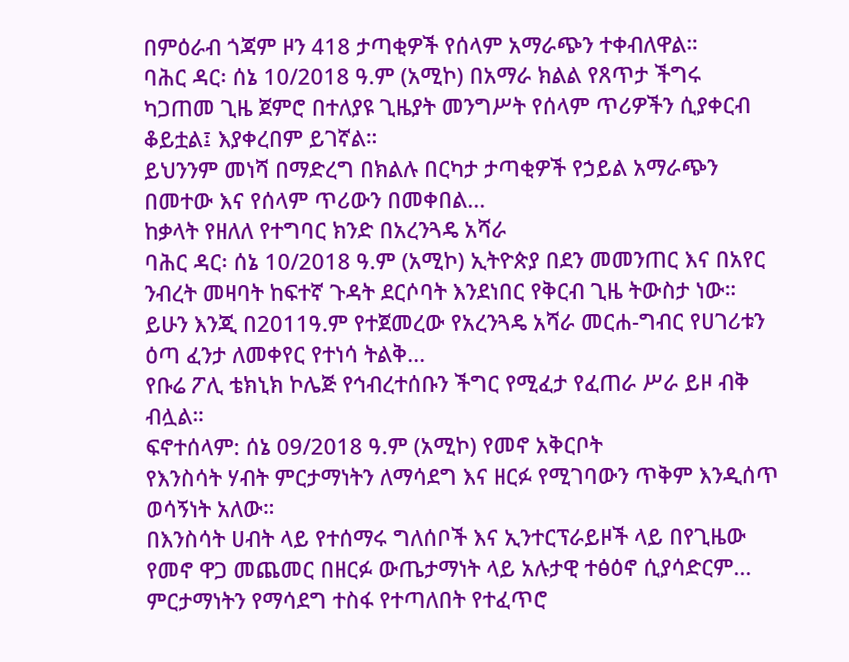በምዕራብ ጎጃም ዞን 418 ታጣቂዎች የሰላም አማራጭን ተቀብለዋል።
ባሕር ዳር፡ ሰኔ 10/2018 ዓ.ም (አሚኮ) በአማራ ክልል የጸጥታ ችግሩ ካጋጠመ ጊዜ ጀምሮ በተለያዩ ጊዜያት መንግሥት የሰላም ጥሪዎችን ሲያቀርብ ቆይቷል፤ እያቀረበም ይገኛል።
ይህንንም መነሻ በማድረግ በክልሉ በርካታ ታጣቂዎች የኃይል አማራጭን በመተው እና የሰላም ጥሪውን በመቀበል...
ከቃላት የዘለለ የተግባር ክንድ በአረንጓዴ አሻራ
ባሕር ዳር፡ ሰኔ 10/2018 ዓ.ም (አሚኮ) ኢትዮጵያ በደን መመንጠር እና በአየር ንብረት መዛባት ከፍተኛ ጉዳት ደርሶባት እንደነበር የቅርብ ጊዜ ትውስታ ነው። ይሁን እንጂ በ2011ዓ.ም የተጀመረው የአረንጓዴ አሻራ መርሐ-ግብር የሀገሪቱን ዕጣ ፈንታ ለመቀየር የተነሳ ትልቅ...
የቡሬ ፖሊ ቴክኒክ ኮሌጅ የኅብረተሰቡን ችግር የሚፈታ የፈጠራ ሥራ ይዞ ብቅ ብሏል።
ፍኖተሰላም: ሰኔ 09/2018 ዓ.ም (አሚኮ) የመኖ አቅርቦት
የእንስሳት ሃብት ምርታማነትን ለማሳደግ እና ዘርፉ የሚገባውን ጥቅም እንዲሰጥ ወሳኝነት አለው።
በእንስሳት ሀብት ላይ የተሰማሩ ግለሰቦች እና ኢንተርፕራይዞች ላይ በየጊዜው የመኖ ዋጋ መጨመር በዘርፉ ውጤታማነት ላይ አሉታዊ ተፅዕኖ ሲያሳድርም...
ምርታማነትን የማሳደግ ተስፋ የተጣለበት የተፈጥሮ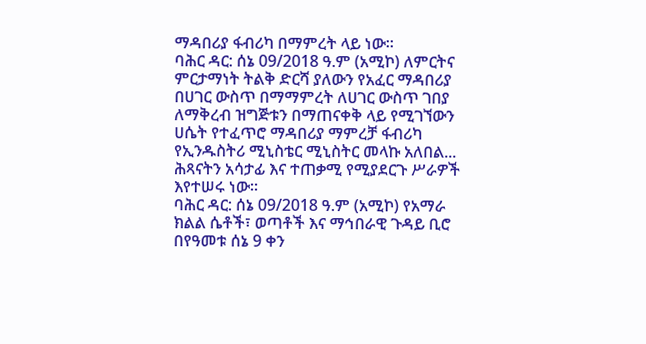ማዳበሪያ ፋብሪካ በማምረት ላይ ነው።
ባሕር ዳር: ሰኔ 09/2018 ዓ.ም (አሚኮ) ለምርትና ምርታማነት ትልቅ ድርሻ ያለውን የአፈር ማዳበሪያ በሀገር ውስጥ በማማምረት ለሀገር ውስጥ ገበያ ለማቅረብ ዝግጅቱን በማጠናቀቅ ላይ የሚገኘውን ሀሴት የተፈጥሮ ማዳበሪያ ማምረቻ ፋብሪካ የኢንዱስትሪ ሚኒስቴር ሚኒስትር መላኩ አለበል...
ሕጻናትን አሳታፊ እና ተጠቃሚ የሚያደርጉ ሥራዎች እየተሠሩ ነው።
ባሕር ዳር: ሰኔ 09/2018 ዓ.ም (አሚኮ) የአማራ ክልል ሴቶች፣ ወጣቶች እና ማኅበራዊ ጉዳይ ቢሮ በየዓመቱ ሰኔ 9 ቀን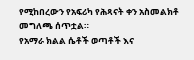የሚከበረውን የአፍሪካ የሕጻናት ቀን አስመልክቶ መግለጫ ሰጥቷል።
የአማራ ክልል ሴቶች ወጣቶች እና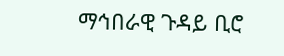ማኅበራዊ ጉዳይ ቢሮ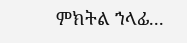ምክትል ኀላፊ...